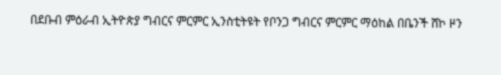በደቡብ ምዕራብ ኢትዮጵያ ግብርና ምርምር ኢንስቲትዩት የቦንጋ ግብርና ምርምር ማዕከል በቤንች ሸኮ ዞን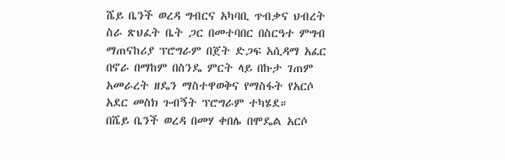ሼይ ቤንች ወረዳ ግብርና አካባቢ ጥብቃና ህብረት ስራ ጽህፈት ቤት ጋር በመተባበር በስርዓተ ምግብ ማጠናከሪያ ፕሮግራም በጀት ድጋፍ አሲዳማ አፈር በኖራ በማከም በስንዴ ምርት ላይ በኩታ ገጠም አመራረት ዘዴን ማስተዋወቅና የማስፋት የአርሶ አደር መስክ ጉብኝት ፕሮግራም ተካሄደ።
በሼይ ቤንች ወረዳ በመሃ ቀበሌ በሞዴል አርሶ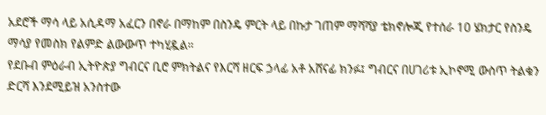አደሮች ማሳ ላይ አሲዳማ አፈርን በኖራ በማከም በስንዴ ምርት ላይ በኩታ ገጠም ማሻሻያ ቴክኖሎጂ የተሰራ 10 ሄክታር የስንዴ ማሳያ የመስክ የልምድ ልውውጥ ተካሂዷል።
የደቡብ ምዕራብ ኢትዮጵያ ግብርና ቢሮ ምክትልና የእርሻ ዘርፍ ኃላፊ አቶ አሸናፊ ክንፉ፤ ግብርና በሀገሪቱ ኢኮኖሚ ውስጥ ትልቁን ድርሻ እንደሚይዝ አንስተው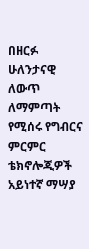በዘርፉ ሁለንታናዊ ለውጥ ለማምጣት የሚሰሩ የግብርና ምርምር ቴክኖሎጂዎች አይነተኛ ማሣያ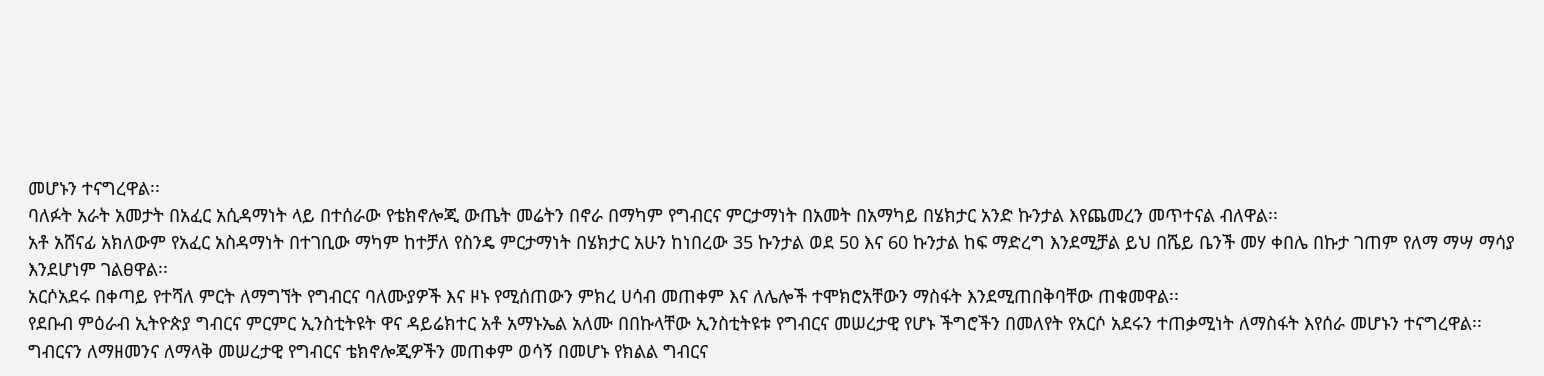መሆኑን ተናግረዋል፡፡
ባለፉት አራት አመታት በአፈር አሲዳማነት ላይ በተሰራው የቴክኖሎጂ ውጤት መሬትን በኖራ በማካም የግብርና ምርታማነት በአመት በአማካይ በሄክታር አንድ ኩንታል እየጨመረን መጥተናል ብለዋል፡፡
አቶ አሸናፊ አክለውም የአፈር አስዳማነት በተገቢው ማካም ከተቻለ የስንዴ ምርታማነት በሄክታር አሁን ከነበረው 35 ኩንታል ወደ 50 እና 60 ኩንታል ከፍ ማድረግ እንደሚቻል ይህ በሼይ ቤንች መሃ ቀበሌ በኩታ ገጠም የለማ ማሣ ማሳያ እንደሆነም ገልፀዋል፡፡
አርሶአደሩ በቀጣይ የተሻለ ምርት ለማግኘት የግብርና ባለሙያዎች እና ዞኑ የሚሰጠውን ምክረ ሀሳብ መጠቀም እና ለሌሎች ተሞክሮአቸውን ማስፋት እንደሚጠበቅባቸው ጠቁመዋል፡፡
የደቡብ ምዕራብ ኢትዮጵያ ግብርና ምርምር ኢንስቲትዩት ዋና ዳይሬክተር አቶ አማኑኤል አለሙ በበኩላቸው ኢንስቲትዩቱ የግብርና መሠረታዊ የሆኑ ችግሮችን በመለየት የአርሶ አደሩን ተጠቃሚነት ለማስፋት እየሰራ መሆኑን ተናግረዋል፡፡
ግብርናን ለማዘመንና ለማላቅ መሠረታዊ የግብርና ቴክኖሎጂዎችን መጠቀም ወሳኝ በመሆኑ የክልል ግብርና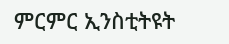ምርምር ኢንስቲትዩት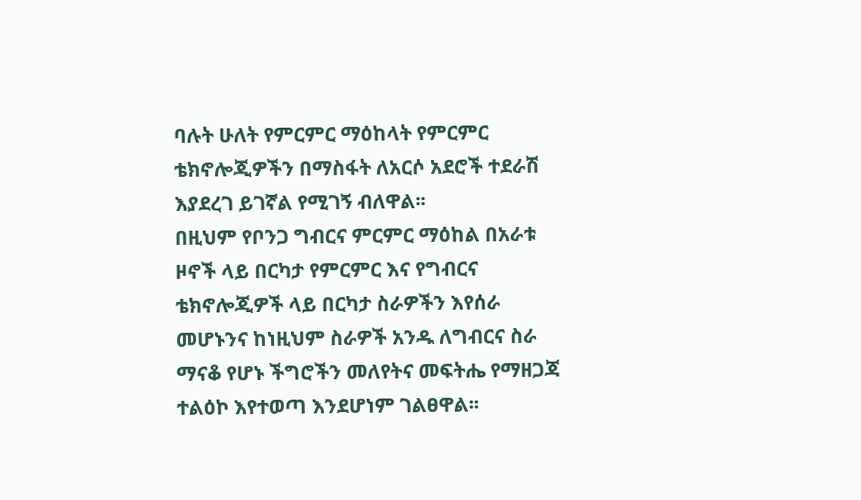ባሉት ሁለት የምርምር ማዕከላት የምርምር ቴክኖሎጂዎችን በማስፋት ለአርሶ አደሮች ተደራሽ እያደረገ ይገኛል የሚገኝ ብለዋል፡፡
በዚህም የቦንጋ ግብርና ምርምር ማዕከል በአራቱ ዞኖች ላይ በርካታ የምርምር እና የግብርና ቴክኖሎጂዎች ላይ በርካታ ስራዎችን እየሰራ መሆኑንና ከነዚህም ስራዎች አንዱ ለግብርና ስራ ማናቆ የሆኑ ችግሮችን መለየትና መፍትሔ የማዘጋጃ ተልዕኮ እየተወጣ እንደሆነም ገልፀዋል፡፡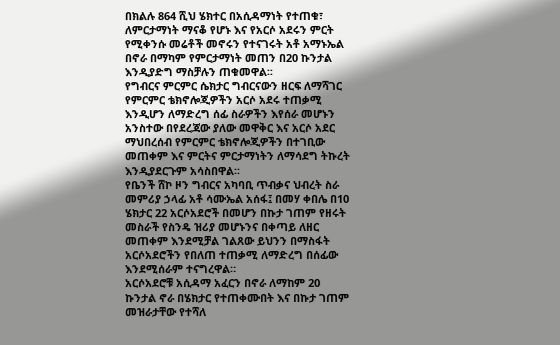በክልሉ 864 ሺህ ሄክተር በአሲዳማነት የተጠቁ፣ ለምርታማነት ማናቆ የሆኑ እና የአርሶ አደሩን ምርት የሚቀንሱ መሬቶች መኖሩን የተናገሩት አቶ አማኑኤል በኖራ በማካም የምርታማነት መጠን በ20 ኩንታል እንዲያድግ ማስቻሉን ጠቁመዋል፡፡
የግብርና ምርምር ሴክታር ግብርናውን ዘርፍ ለማሻገር የምርምር ቴክኖሎጂዎችን አርሶ አደሩ ተጠቃሚ እንዲሆን ለማድረግ ሰፊ ስራዎችን እየሰራ መሆኑን አንስተው በየደረጃው ያለው መዋቅር እና አርሶ አደር ማህበረሰብ የምርምር ቴክኖሎጂዎችን በተገቢው መጠቀም እና ምርትና ምርታማነትን ለማሳደግ ትኩረት እንዲያደርጉም አሳስበዋል፡፡
የቤንች ሸኮ ዞን ግብርና አካባቢ ጥብቃና ህብረት ስራ መምሪያ ኃላፊ አቶ ሳሙኤል አሰፋ፤ በመሃ ቀበሌ በ10 ሄክታር 22 አርሶአደሮች በመሆን በኩታ ገጠም የዘሩት መስራች የስንዴ ዝሪያ መሆኑንና በቀጣይ ለዘር መጠቀም እንደሚቻል ገልጸው ይህንን በማስፋት አርሶአደሮችን የበለጠ ተጠቃሚ ለማድረግ በሰፊው እንደሚሰራም ተናግረዋል።
አርሶአደሮቹ አሲዳማ አፈርን በኖራ ለማከም 20 ኩንታል ኖራ በሄክታር የተጠቀሙበት እና በኩታ ገጠም መዝራታቸው የተሻለ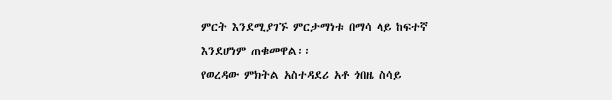ምርት እንደሚያገኙ ምርታማነቱ በማሳ ላይ ከፍተኛ እንደሆነም ጠቁመዋል፡፡
የወረዳው ምክትል አስተዳደሪ አቶ ጎበዜ ስሳይ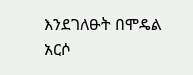እንደገለፁት በሞዴል አርሶ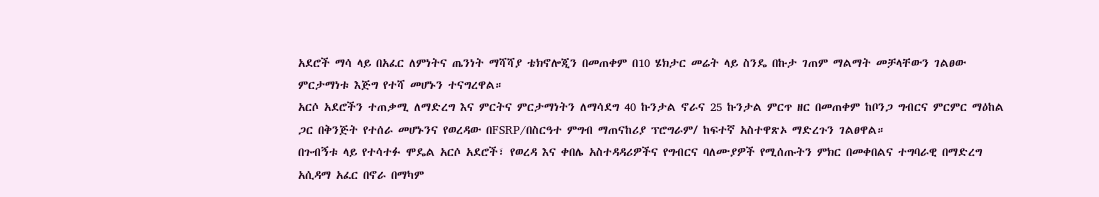አደሮች ማሳ ላይ በአፈር ለምነትና ጤንነት ማሻሻያ ቴክኖሎጂን በመጠቀም በ10 ሄክታር መሬት ላይ ስንዴ በኩታ ገጠም ማልማት መቻላቸውን ገልፀው ምርታማነቱ እጅግ የተሻ መሆኑን ተናግረዋል።
አርሶ አደሮችን ተጠቃሚ ለማድረግ እና ምርትና ምርታማነትን ለማሳደግ 40 ኩንታል ኖራና 25 ኩንታል ምርጥ ዘር በመጠቀም ከቦንጋ ግብርና ምርምር ማዕከል ጋር በቅንጅት የተሰራ መሆኑንና የወረዳው በFSRP/በስርዓተ ምግብ ማጠናከሪያ ፕሮግራም/ ከፍተኛ አስተዋጽኦ ማድረጉን ገልፀዋል።
በጉብኝቱ ላይ የተሳተፉ ሞዴል አርሶ አደሮች፣ የወረዳ እና ቀበሌ አስተዳዳሪዎችና የግብርና ባለሙያዎች የሚሰጡትን ምክር በመቀበልና ተግባራዊ በማድረግ አሲዳማ አፈር በኖራ በማካም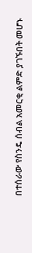በተሰራው የስንዴ ሰብል አመርቂ ልምድ ያገኙበት መሆኑ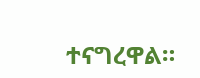ተናግረዋል።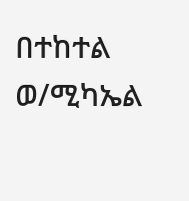በተከተል ወ/ሚካኤል